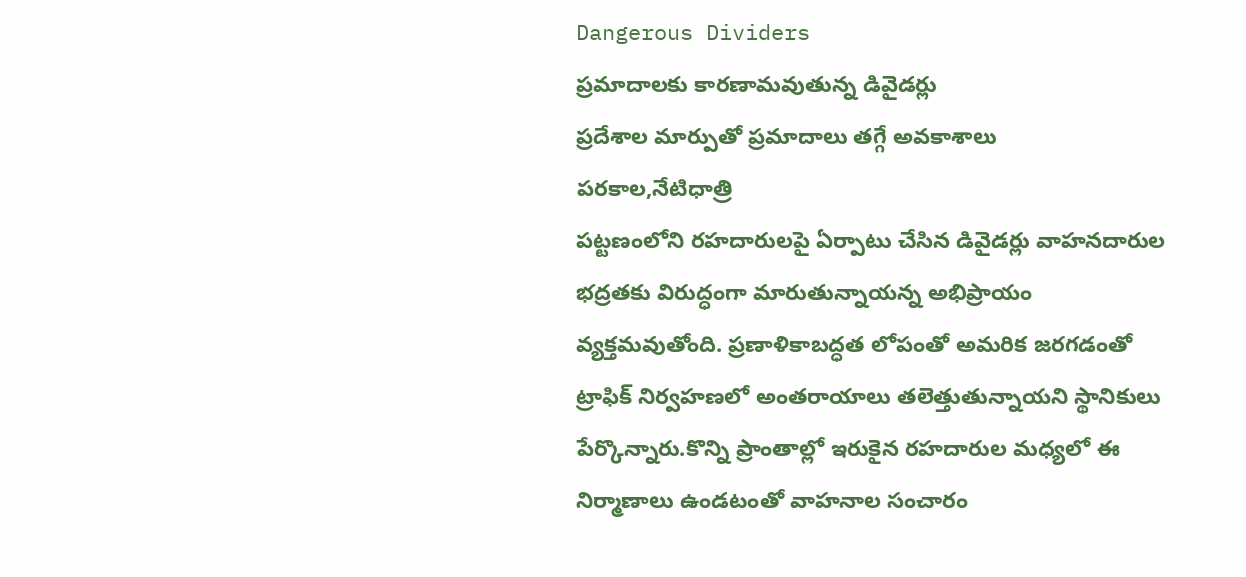Dangerous Dividers
ప్రమాదాలకు కారణామవుతున్న డివైడర్లు
ప్రదేశాల మార్పుతో ప్రమాదాలు తగ్గే అవకాశాలు
పరకాల,నేటిధాత్రి
పట్టణంలోని రహదారులపై ఏర్పాటు చేసిన డివైడర్లు వాహనదారుల భద్రతకు విరుద్ధంగా మారుతున్నాయన్న అభిప్రాయం వ్యక్తమవుతోంది. ప్రణాళికాబద్ధత లోపంతో అమరిక జరగడంతో ట్రాఫిక్ నిర్వహణలో అంతరాయాలు తలెత్తుతున్నాయని స్థానికులు పేర్కొన్నారు.కొన్ని ప్రాంతాల్లో ఇరుకైన రహదారుల మధ్యలో ఈ నిర్మాణాలు ఉండటంతో వాహనాల సంచారం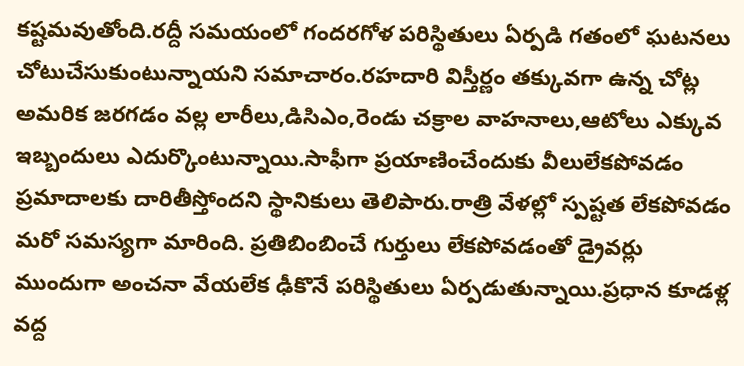కష్టమవుతోంది.రద్దీ సమయంలో గందరగోళ పరిస్థితులు ఏర్పడి గతంలో ఘటనలు చోటుచేసుకుంటున్నాయని సమాచారం.రహదారి విస్తీర్ణం తక్కువగా ఉన్న చోట్ల అమరిక జరగడం వల్ల లారీలు,డిసిఎం,రెండు చక్రాల వాహనాలు,ఆటోలు ఎక్కువ ఇబ్బందులు ఎదుర్కొంటున్నాయి.సాఫీగా ప్రయాణించేందుకు వీలులేకపోవడం ప్రమాదాలకు దారితీస్తోందని స్థానికులు తెలిపారు.రాత్రి వేళల్లో స్పష్టత లేకపోవడం మరో సమస్యగా మారింది. ప్రతిబింబించే గుర్తులు లేకపోవడంతో డ్రైవర్లు ముందుగా అంచనా వేయలేక ఢీకొనే పరిస్థితులు ఏర్పడుతున్నాయి.ప్రధాన కూడళ్ల వద్ద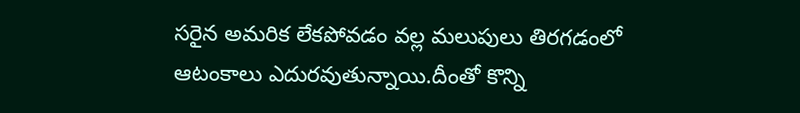సరైన అమరిక లేకపోవడం వల్ల మలుపులు తిరగడంలో ఆటంకాలు ఎదురవుతున్నాయి.దీంతో కొన్ని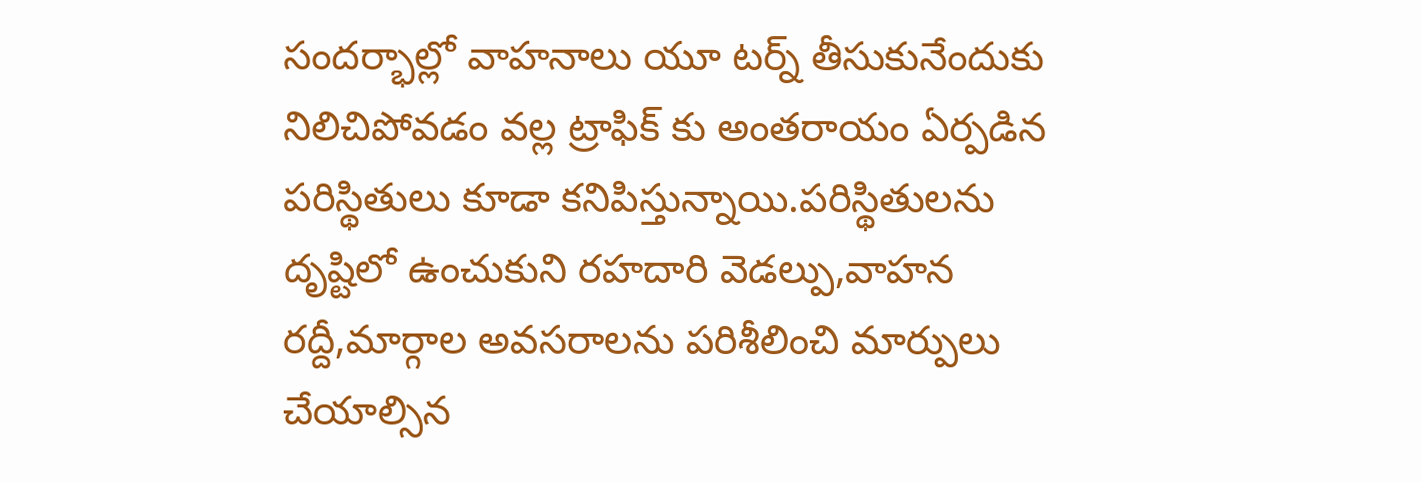సందర్భాల్లో వాహనాలు యూ టర్న్ తీసుకునేందుకు నిలిచిపోవడం వల్ల ట్రాఫిక్ కు అంతరాయం ఏర్పడిన పరిస్థితులు కూడా కనిపిస్తున్నాయి.పరిస్థితులను దృష్టిలో ఉంచుకుని రహదారి వెడల్పు,వాహన రద్దీ,మార్గాల అవసరాలను పరిశీలించి మార్పులు చేయాల్సిన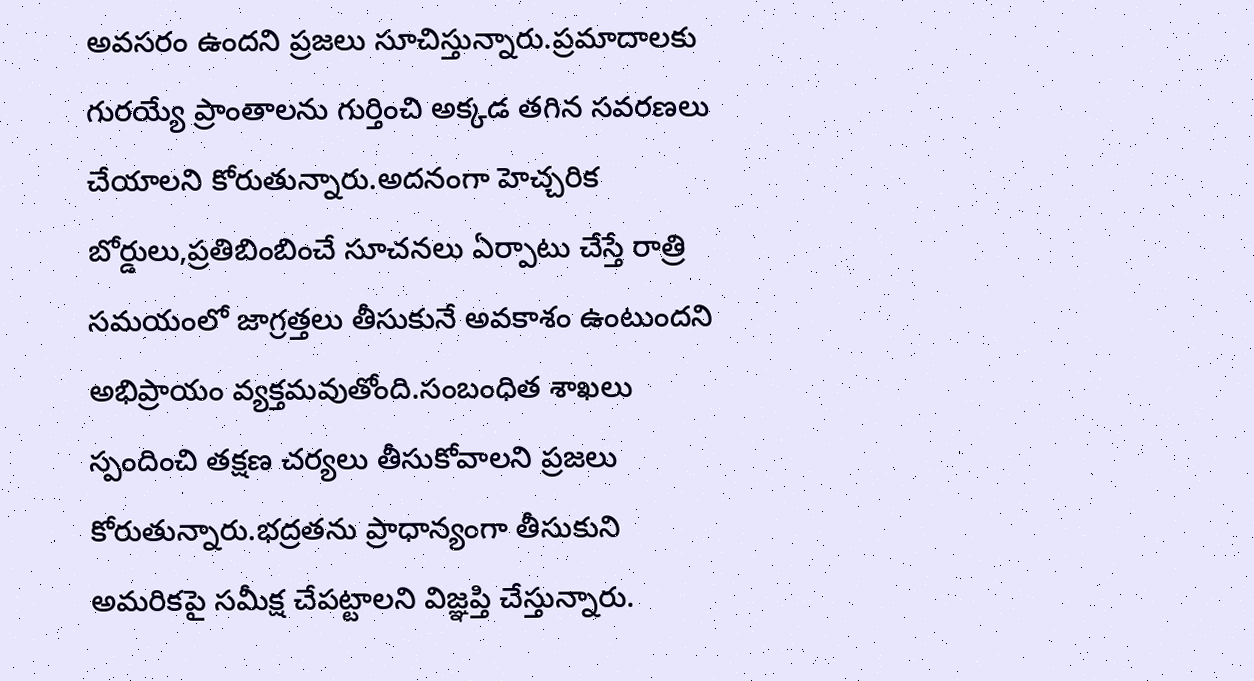అవసరం ఉందని ప్రజలు సూచిస్తున్నారు.ప్రమాదాలకు గురయ్యే ప్రాంతాలను గుర్తించి అక్కడ తగిన సవరణలు చేయాలని కోరుతున్నారు.అదనంగా హెచ్చరిక బోర్డులు,ప్రతిబింబించే సూచనలు ఏర్పాటు చేస్తే రాత్రి సమయంలో జాగ్రత్తలు తీసుకునే అవకాశం ఉంటుందని అభిప్రాయం వ్యక్తమవుతోంది.సంబంధిత శాఖలు స్పందించి తక్షణ చర్యలు తీసుకోవాలని ప్రజలు కోరుతున్నారు.భద్రతను ప్రాధాన్యంగా తీసుకుని అమరికపై సమీక్ష చేపట్టాలని విజ్ఞప్తి చేస్తున్నారు.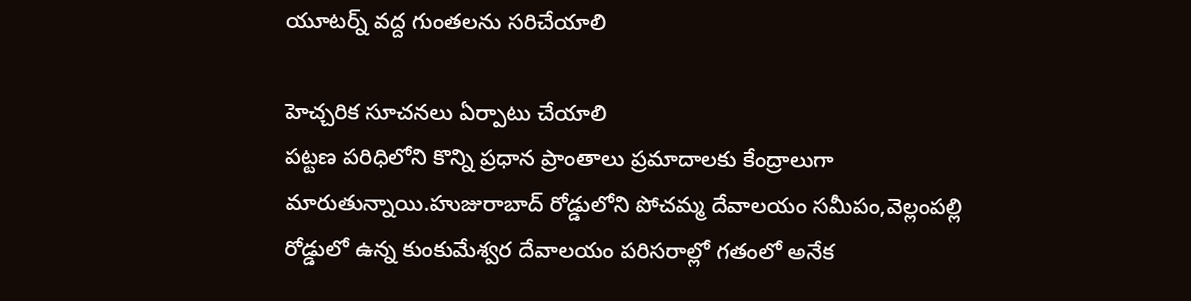యూటర్న్ వద్ద గుంతలను సరిచేయాలి

హెచ్చరిక సూచనలు ఏర్పాటు చేయాలి
పట్టణ పరిధిలోని కొన్ని ప్రధాన ప్రాంతాలు ప్రమాదాలకు కేంద్రాలుగా మారుతున్నాయి.హుజురాబాద్ రోడ్డులోని పోచమ్మ దేవాలయం సమీపం,వెల్లంపల్లి రోడ్డులో ఉన్న కుంకుమేశ్వర దేవాలయం పరిసరాల్లో గతంలో అనేక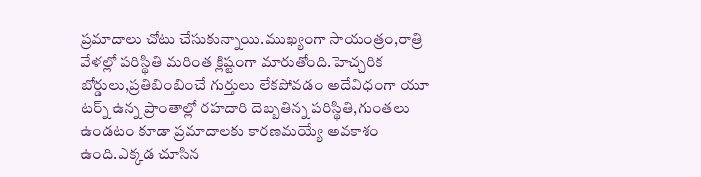ప్రమాదాలు చోటు చేసుకున్నాయి.ముఖ్యంగా సాయంత్రం,రాత్రి వేళల్లో పరిస్థితి మరింత క్లిష్టంగా మారుతోంది.హెచ్చరిక బోర్డులు,ప్రతిబింబించే గుర్తులు లేకపోవడం అదేవిధంగా యూ టర్న్ ఉన్న ప్రాంతాల్లో రహదారి దెబ్బతిన్న పరిస్థితి,గుంతలు ఉండటం కూడా ప్రమాదాలకు కారణమయ్యే అవకాశం ఉంది.ఎక్కడ చూసిన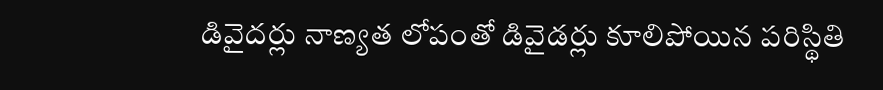డివైదర్లు నాణ్యత లోపంతో డివైడర్లు కూలిపోయిన పరిస్థితి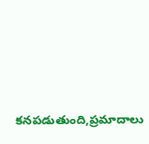కనపడుతుంది,ప్రమాదాలు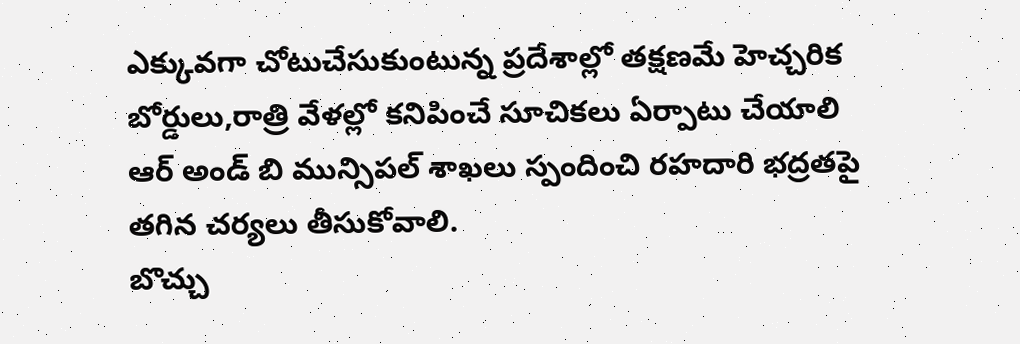ఎక్కువగా చోటుచేసుకుంటున్న ప్రదేశాల్లో తక్షణమే హెచ్చరిక బోర్డులు,రాత్రి వేళల్లో కనిపించే సూచికలు ఏర్పాటు చేయాలి ఆర్ అండ్ బి మున్సిపల్ శాఖలు స్పందించి రహదారి భద్రతపై తగిన చర్యలు తీసుకోవాలి.
బొచ్చు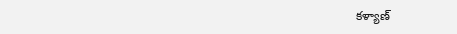కళ్యాణ్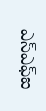ఎస్ఎఫ్ఐ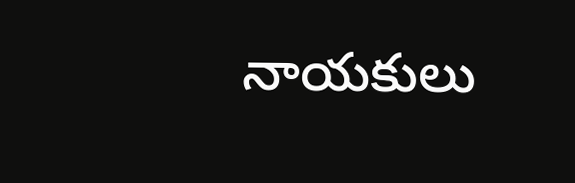నాయకులు